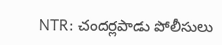NTR: చందర్లపాడు పోలీసులు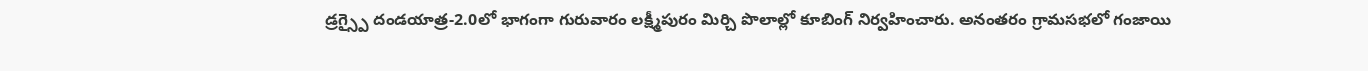డ్రగ్స్పై దండయాత్ర-2.0లో భాగంగా గురువారం లక్ష్మీపురం మిర్చి పొలాల్లో కూబింగ్ నిర్వహించారు. అనంతరం గ్రామసభలో గంజాయి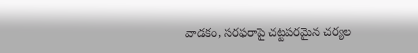వాడకం, సరఫరాపై చట్టపరమైన చర్యల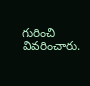గురించి వివరించారు.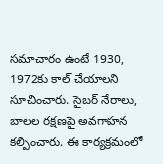సమాచారం ఉంటే 1930, 1972కు కాల్ చేయాలని సూచించారు. సైబర్ నేరాలు, బాలల రక్షణపై అవగాహన కల్పించారు. ఈ కార్యక్రమంలో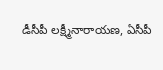డీసీపీ లక్ష్మీనారాయణ, ఏసీపీ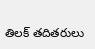తిలక్ తదితరులు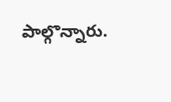పాల్గొన్నారు.